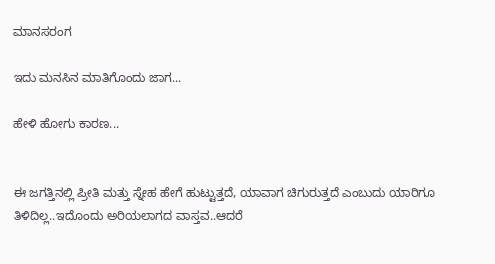ಮಾನಸರಂಗ

ಇದು ಮನಸಿನ ಮಾತಿಗೊಂದು ಜಾಗ...

ಹೇಳಿ ಹೋಗು ಕಾರಣ...


ಈ ಜಗತ್ತಿನಲ್ಲಿ ಪ್ರೀತಿ ಮತ್ತು ಸ್ನೇಹ ಹೇಗೆ ಹುಟ್ಟುತ್ತದೆ, ಯಾವಾಗ ಚಿಗುರುತ್ತದೆ ಎಂಬುದು ಯಾರಿಗೂ ತಿಳಿದಿಲ್ಲ..ಇದೊಂದು ಅರಿಯಲಾಗದ ವಾಸ್ತವ..ಆದರೆ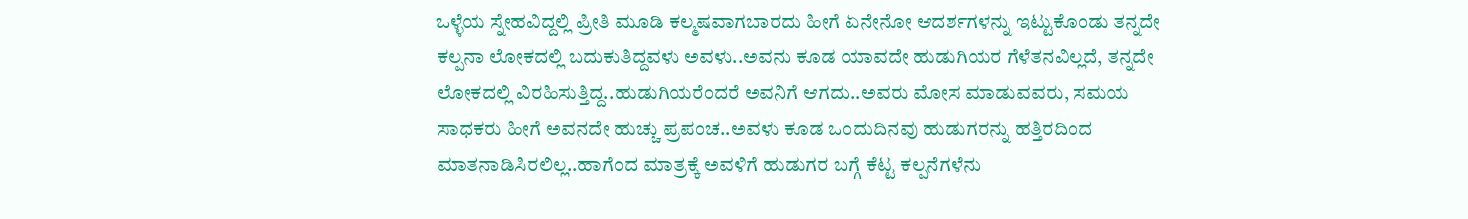ಒಳ್ಳೆಯ ಸ್ನೇಹವಿದ್ದಲ್ಲಿ ಪ್ರೀತಿ ಮೂಡಿ ಕಲ್ಮಷವಾಗಬಾರದು ಹೀಗೆ ಏನೇನೋ ಆದರ್ಶಗಳನ್ನು ಇಟ್ಟುಕೊಂಡು ತನ್ನದೇ ಕಲ್ಪನಾ ಲೋಕದಲ್ಲಿ ಬದುಕುತಿದ್ದವಳು ಅವಳು..ಅವನು ಕೂಡ ಯಾವದೇ ಹುಡುಗಿಯರ ಗೆಳೆತನವಿಲ್ಲದೆ, ತನ್ನದೇ ಲೋಕದಲ್ಲಿ ವಿರಹಿಸುತ್ತಿದ್ದ..ಹುಡುಗಿಯರೆಂದರೆ ಅವನಿಗೆ ಆಗದು..ಅವರು ಮೋಸ ಮಾಡುವವರು, ಸಮಯ ಸಾಧಕರು ಹೀಗೆ ಅವನದೇ ಹುಚ್ಚು ಪ್ರಪಂಚ..ಅವಳು ಕೂಡ ಒಂದುದಿನವು ಹುಡುಗರನ್ನು ಹತ್ತಿರದಿಂದ ಮಾತನಾಡಿಸಿರಲಿಲ್ಲ..ಹಾಗೆಂದ ಮಾತ್ರಕ್ಕೆ ಅವಳಿಗೆ ಹುಡುಗರ ಬಗ್ಗೆ ಕೆಟ್ಟ ಕಲ್ಪನೆಗಳೆನು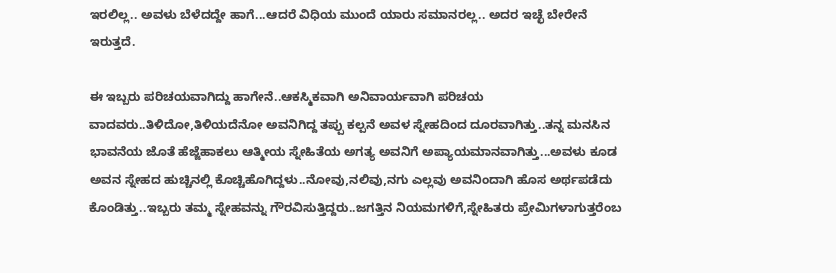ಇರಲಿಲ್ಲ.. ಅವಳು ಬೆಳೆದದ್ದೇ ಹಾಗೆ...ಆದರೆ ವಿಧಿಯ ಮುಂದೆ ಯಾರು ಸಮಾನರಲ್ಲ.. ಅದರ ಇಚ್ಛೆ ಬೇರೇನೆ  ಇರುತ್ತದೆ.

ಈ ಇಬ್ಬರು ಪರಿಚಯವಾಗಿದ್ದು ಹಾಗೇನೆ..ಆಕಸ್ಮಿಕವಾಗಿ ಅನಿವಾರ್ಯವಾಗಿ ಪರಿಚಯ ವಾದವರು..ತಿಳಿದೋ,ತಿಳಿಯದೆನೋ ಅವನಿಗಿದ್ದ ತಪ್ಪು ಕಲ್ಪನೆ ಅವಳ ಸ್ನೇಹದಿಂದ ದೂರವಾಗಿತ್ತು..ತನ್ನ ಮನಸಿನ ಭಾವನೆಯ ಜೊತೆ ಹೆಜ್ಜೆಹಾಕಲು ಆತ್ಮೀಯ ಸ್ನೇಹಿತೆಯ ಅಗತ್ಯ ಅವನಿಗೆ ಅಪ್ಯಾಯಮಾನವಾಗಿತ್ತು...ಅವಳು ಕೂಡ ಅವನ ಸ್ನೇಹದ ಹುಚ್ಚಿನಲ್ಲಿ ಕೊಚ್ಚಿಹೊಗಿದ್ದಳು..ನೋವು,ನಲಿವು,ನಗು ಎಲ್ಲವು ಅವನಿಂದಾಗಿ ಹೊಸ ಅರ್ಥಪಡೆದು ಕೊಂಡಿತ್ತು..ಇಬ್ಬರು ತಮ್ಮ ಸ್ನೇಹವನ್ನು ಗೌರವಿಸುತ್ತಿದ್ದರು..ಜಗತ್ತಿನ ನಿಯಮಗಳಿಗೆ,ಸ್ನೇಹಿತರು ಪ್ರೇಮಿಗಳಾಗುತ್ತರೆಂಬ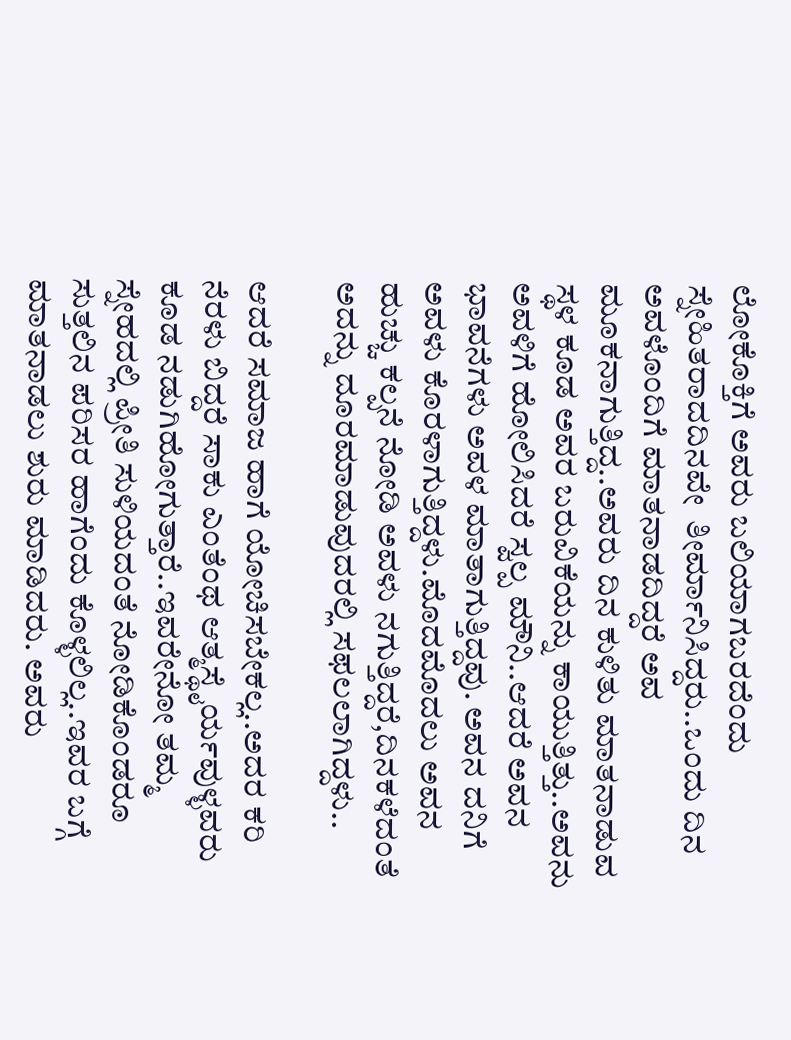ಲೋಕೊಕ್ತಿಗೆ ಅವರು ಬಲಿಯಾಗಬರದೆಂದು ಸ್ನೇಹಿತರಾದದಿನವೇ  ತೀರ್ಮಾನಿಸಿದ್ದರು..ಒಂದು ದಿನ ಅವಳೊಂದಿಗೆ ಮಾತನಾಡದಿದ್ದರೆ ಅವ ಮೂಕನಾಗುತ್ತಿದ್ದ..ಅವರು ದಿನ ಕುಳಿತು ಮಾತನಾಡುವ ಸ್ಥಳ ಕೂಡ ಅವರ ಬರುವಿಕೆಯನ್ನು ಕಾಯುತ್ತಿತ್ತು..ಅವನು ಅವಳಿಗೆ ಹೋಲಿಸಿದರೆ ಸ್ವಲ್ಪ ಮೌನಿ..ಆದರೆ ಅವನ ಭಾವನೆಗಳು ಅವಳ ಮಾತಾಗುತ್ತಿದ್ದವು. ಅವನ ದನಿಗೆ ಅವಳು ಕೊರಳಾಗುತ್ತಿದ್ದಳು.ಮೊದಮೊದಲು ಅವನ ಹುಚ್ಚು ಕಲ್ಪನೆ ನೋಡಿ ಅವಳು ನಗುತ್ತಿದ್ದರೆ,ದಿನಕಳೆದಂತೆ ಅದನ್ನು ದೂರಮಾಡುವುದರಲ್ಲಿ ಸಫಲಲಾಗಿದ್ದಳು..

ಆದರೆ ಸಮಾಜ ಹಾಗೆ ಯೋಚಿಸಬೇಕಲ್ಲ..ಅದರ ಕರಿ ನೆರಳು ಬಿದ್ದರೆ ಸಾಕು ಎಂತೆಂಥ ಆತ್ಮಸ್ಥೈರ್ಯವುಳ್ಳವರು ಕೂಡ ನಡುಗಿಹೋಗುತ್ತಾರೆ..ಇವರೇನೋ ತಮ್ಮ ಸ್ನೇಹದಲ್ಲಿ ಪ್ರೀತಿ ಸುಳಿಯದಂತೆ ನೋಡಿಕೊಂಡರೂ ಸುತ್ತಲಿನ ಪರಿಸರ ಹಾಗೆಂದು ಕೊಳ್ಳಲಿಲ್ಲ..ಇವರ ಬಗ್ಗೆ ಮಾತನಾಡಲು ಶುರು ಮಾಡಿದರು. ಅವರು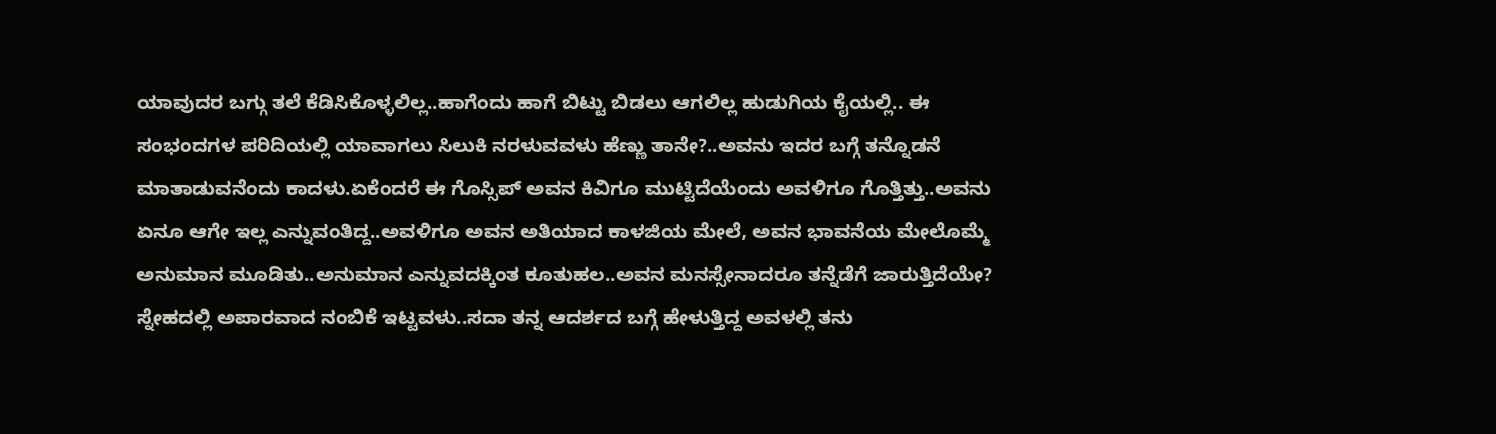ಯಾವುದರ ಬಗ್ಗು ತಲೆ ಕೆಡಿಸಿಕೊಳ್ಳಲಿಲ್ಲ..ಹಾಗೆಂದು ಹಾಗೆ ಬಿಟ್ಟು ಬಿಡಲು ಆಗಲಿಲ್ಲ ಹುಡುಗಿಯ ಕೈಯಲ್ಲಿ.. ಈ ಸಂಭಂದಗಳ ಪರಿದಿಯಲ್ಲಿ ಯಾವಾಗಲು ಸಿಲುಕಿ ನರಳುವವಳು ಹೆಣ್ಣು ತಾನೇ?..ಅವನು ಇದರ ಬಗ್ಗೆ ತನ್ನೊಡನೆ ಮಾತಾಡುವನೆಂದು ಕಾದಳು.ಏಕೆಂದರೆ ಈ ಗೊಸ್ಸಿಪ್ ಅವನ ಕಿವಿಗೂ ಮುಟ್ಟಿದೆಯೆಂದು ಅವಳಿಗೂ ಗೊತ್ತಿತ್ತು..ಅವನು ಏನೂ ಆಗೇ ಇಲ್ಲ ಎನ್ನುವಂತಿದ್ದ..ಅವಳಿಗೂ ಅವನ ಅತಿಯಾದ ಕಾಳಜಿಯ ಮೇಲೆ, ಅವನ ಭಾವನೆಯ ಮೇಲೊಮ್ಮೆ ಅನುಮಾನ ಮೂಡಿತು..ಅನುಮಾನ ಎನ್ನುವದಕ್ಕಿಂತ ಕೂತುಹಲ..ಅವನ ಮನಸ್ಸೇನಾದರೂ ತನ್ನೆಡೆಗೆ ಜಾರುತ್ತಿದೆಯೇ? ಸ್ನೇಹದಲ್ಲಿ ಅಪಾರವಾದ ನಂಬಿಕೆ ಇಟ್ಟವಳು..ಸದಾ ತನ್ನ ಆದರ್ಶದ ಬಗ್ಗೆ ಹೇಳುತ್ತಿದ್ದ ಅವಳಲ್ಲಿ ತನು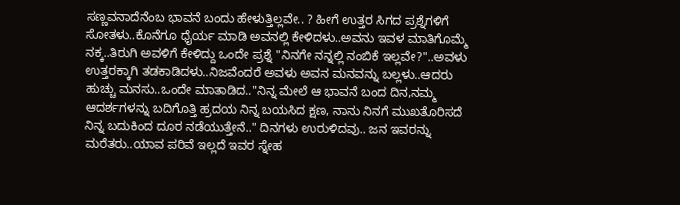ಸಣ್ಣವನಾದೆನೆಂಬ ಭಾವನೆ ಬಂದು ಹೇಳುತ್ತಿಲ್ಲವೇ.. ? ಹೀಗೆ ಉತ್ತರ ಸಿಗದ ಪ್ರಶ್ನೆಗಳಿಗೆ ಸೋತಳು..ಕೊನೆಗೂ ಧೈರ್ಯ ಮಾಡಿ ಅವನಲ್ಲಿ ಕೇಳಿದಳು..ಅವನು ಇವಳ ಮಾತಿಗೊಮ್ಮೆ ನಕ್ಕ..ತಿರುಗಿ ಅವಳಿಗೆ ಕೇಳಿದ್ದು ಒಂದೇ ಪ್ರಶ್ನೆ "ನಿನಗೇ ನನ್ನಲ್ಲಿ ನಂಬಿಕೆ ಇಲ್ಲವೇ?"..ಅವಳು ಉತ್ತರಕ್ಕಾಗಿ ತಡಕಾಡಿದಳು..ನಿಜವೆಂದರೆ ಅವಳು ಅವನ ಮನವನ್ನು ಬಲ್ಲಳು..ಆದರು ಹುಚ್ಚು ಮನಸು..ಒಂದೇ ಮಾತಾಡಿದ.."ನಿನ್ನ ಮೇಲೆ ಆ ಭಾವನೆ ಬಂದ ದಿನ,ನಮ್ಮ ಆದರ್ಶಗಳನ್ನು ಬದಿಗೊತ್ತಿ ಹ್ರದಯ ನಿನ್ನ ಬಯಸಿದ ಕ್ಷಣ, ನಾನು ನಿನಗೆ ಮುಖತೊರಿಸದೆ ನಿನ್ನ ಬದುಕಿಂದ ದೂರ ನಡೆಯುತ್ತೇನೆ.." ದಿನಗಳು ಉರುಳಿದವು.. ಜನ ಇವರನ್ನು ಮರೆತರು..ಯಾವ ಪರಿವೆ ಇಲ್ಲದೆ ಇವರ ಸ್ನೇಹ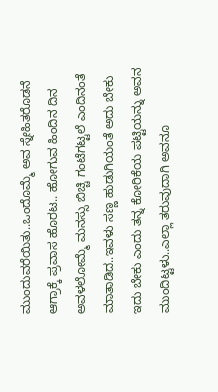ಮುಂದುವರೆಯಿತು..ಒಂದೊಮ್ಮೆ ಅವ ಸ್ನೇಹಿತರೊಡನೆ ಆಗ್ರಾಕ್ಕೆ ಪ್ರವಾಸ ಹೊರಟ.. ಹೋಗುವ ಹಿಂದಿನ ದಿನ ಅವಳಲೋಮ್ಮೆ ಮನಸ್ಸು ಬಿಚ್ಚಿ ಗಂಟೆಗಟ್ಟಲೆ ಎಂದಿನಂತೆ ಮಾತಾಡಿದ..ಇವಳು ಸಣ್ಣ ಹುಡುಗಿಯಂತೆ ಅದು ಬೇಕು ಇದು ಬೇಕು ಎಂದು ತನ್ನ ಕೋರಿಕೆಯ ಪಟ್ಟಿಯನ್ನು ಅವನ ಮುಂದಿಟ್ಟಳು..ಎಲ್ಲಾ ತರುವುದಾಗಿ ಅವನೂ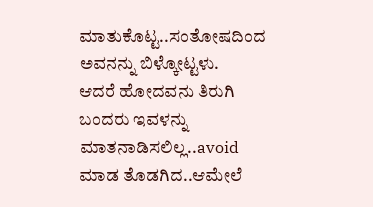ಮಾತುಕೊಟ್ಟ..ಸಂತೋಷದಿಂದ ಅವನನ್ನು ಬಿಳ್ಕೋಟ್ಟಳು.
ಆದರೆ ಹೋದವನು ತಿರುಗಿ ಬಂದರು ಇವಳನ್ನು ಮಾತನಾಡಿಸಲಿಲ್ಲ..avoid ಮಾಡ ತೊಡಗಿದ..ಆಮೇಲೆ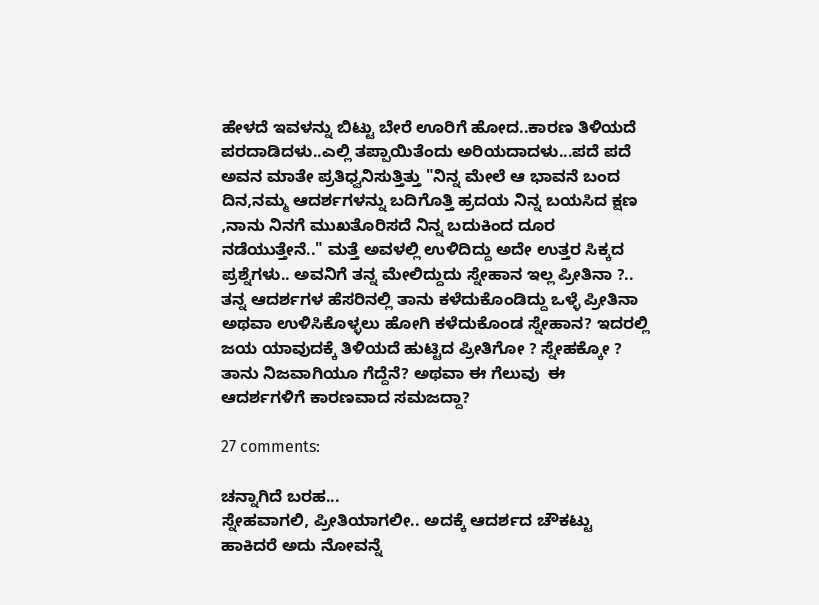ಹೇಳದೆ ಇವಳನ್ನು ಬಿಟ್ಟು ಬೇರೆ ಊರಿಗೆ ಹೋದ..ಕಾರಣ ತಿಳಿಯದೆ ಪರದಾಡಿದಳು..ಎಲ್ಲಿ ತಪ್ಪಾಯಿತೆಂದು ಅರಿಯದಾದಳು...ಪದೆ ಪದೆ ಅವನ ಮಾತೇ ಪ್ರತಿಧ್ವನಿಸುತ್ತಿತ್ತು "ನಿನ್ನ ಮೇಲೆ ಆ ಭಾವನೆ ಬಂದ ದಿನ,ನಮ್ಮ ಆದರ್ಶಗಳನ್ನು ಬದಿಗೊತ್ತಿ ಹ್ರದಯ ನಿನ್ನ ಬಯಸಿದ ಕ್ಷಣ ,ನಾನು ನಿನಗೆ ಮುಖತೊರಿಸದೆ ನಿನ್ನ ಬದುಕಿಂದ ದೂರ ನಡೆಯುತ್ತೇನೆ.." ಮತ್ತೆ ಅವಳಲ್ಲಿ ಉಳಿದಿದ್ದು ಅದೇ ಉತ್ತರ ಸಿಕ್ಕದ ಪ್ರಶ್ನೆಗಳು.. ಅವನಿಗೆ ತನ್ನ ಮೇಲಿದ್ದುದು ಸ್ನೇಹಾನ ಇಲ್ಲ ಪ್ರೀತಿನಾ ?.. ತನ್ನ ಆದರ್ಶಗಳ ಹೆಸರಿನಲ್ಲಿ ತಾನು ಕಳೆದುಕೊಂಡಿದ್ದು ಒಳ್ಳೆ ಪ್ರೀತಿನಾ ಅಥವಾ ಉಳಿಸಿಕೊಳ್ಳಲು ಹೋಗಿ ಕಳೆದುಕೊಂಡ ಸ್ನೇಹಾನ? ಇದರಲ್ಲಿ ಜಯ ಯಾವುದಕ್ಕೆ ತಿಳಿಯದೆ ಹುಟ್ಟಿದ ಪ್ರೀತಿಗೋ ? ಸ್ನೇಹಕ್ಕೋ ? ತಾನು ನಿಜವಾಗಿಯೂ ಗೆದ್ದೆನೆ? ಅಥವಾ ಈ ಗೆಲುವು  ಈ ಆದರ್ಶಗಳಿಗೆ ಕಾರಣವಾದ ಸಮಜದ್ದಾ?

27 comments:

ಚನ್ನಾಗಿದೆ ಬರಹ...
ಸ್ನೇಹವಾಗಲಿ, ಪ್ರೀತಿಯಾಗಲೀ.. ಅದಕ್ಕೆ ಆದರ್ಶದ ಚೌಕಟ್ಟು ಹಾಕಿದರೆ ಅದು ನೋವನ್ನೆ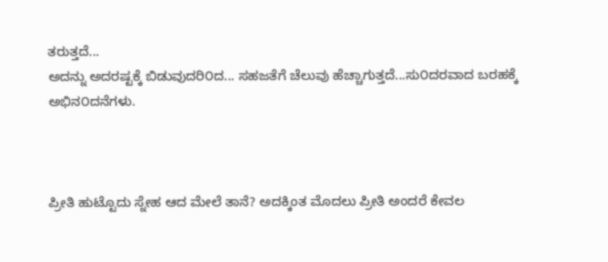ತರುತ್ತದೆ...
ಅದನ್ನು ಅದರಷ್ಟಕ್ಕೆ ಬಿಡುವುದರಿ೦ದ... ಸಹಜತೆಗೆ ಚೆಲುವು ಹೆಚ್ಚಾಗುತ್ತದೆ...ಸು೦ದರವಾದ ಬರಹಕ್ಕೆ ಅಭಿನ೦ದನೆಗಳು.



ಪ್ರೀತಿ ಹುಟ್ಟೊದು ಸ್ನೇಹ ಆದ ಮೇಲೆ ತಾನೆ? ಅದಕ್ಕಿಂತ ಮೊದಲು ಪ್ರೀತಿ ಅಂದರೆ ಕೇವಲ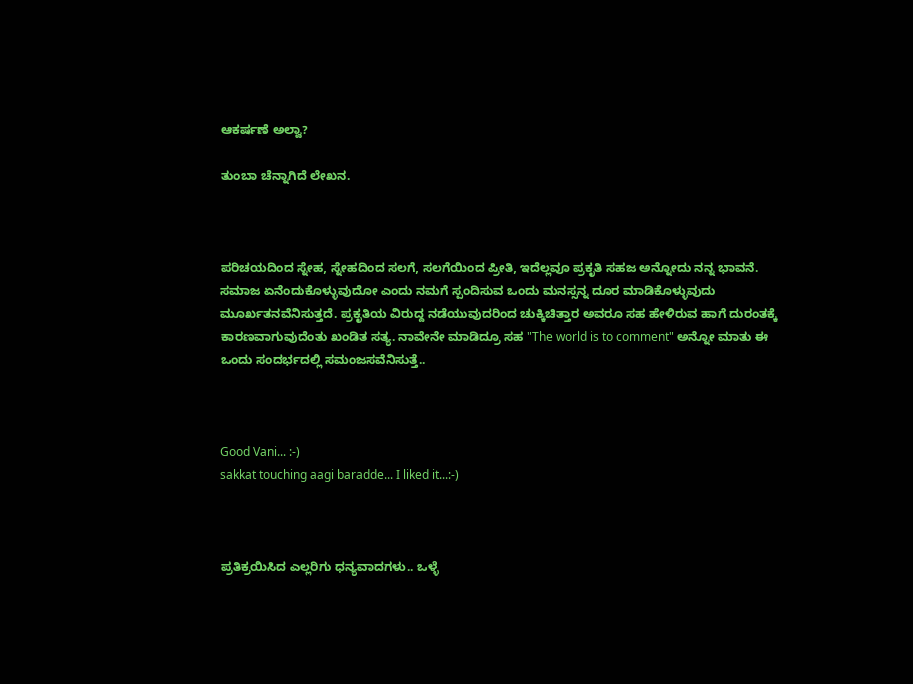ಆಕರ್ಷಣೆ ಅಲ್ವಾ?

ತುಂಬಾ ಚೆನ್ನಾಗಿದೆ ಲೇಖನ.



ಪರಿಚಯದಿಂದ ಸ್ನೇಹ, ಸ್ನೇಹದಿಂದ ಸಲಗೆ, ಸಲಗೆಯಿಂದ ಪ್ರೀತಿ, ಇದೆಲ್ಲವೂ ಪ್ರಕೃತಿ ಸಹಜ ಅನ್ನೋದು ನನ್ನ ಭಾವನೆ. ಸಮಾಜ ಏನೆಂದುಕೊಳ್ಳುವುದೋ ಎಂದು ನಮಗೆ ಸ್ಪಂದಿಸುವ ಒಂದು ಮನಸ್ಸನ್ನ ದೂರ ಮಾಡಿಕೊಳ್ಳುವುದು ಮೂರ್ಖತನವೆನಿಸುತ್ತದೆ. ಪ್ರಕೃತಿಯ ವಿರುದ್ದ ನಡೆಯುವುದರಿಂದ ಚುಕ್ಕಿಚಿತ್ತಾರ ಅವರೂ ಸಹ ಹೇಳಿರುವ ಹಾಗೆ ದುರಂತಕ್ಕೆ ಕಾರಣವಾಗುವುದೆಂತು ಖಂಡಿತ ಸತ್ಯ. ನಾವೇನೇ ಮಾಡಿದ್ರೂ ಸಹ "The world is to comment" ಅನ್ನೋ ಮಾತು ಈ ಒಂದು ಸಂದರ್ಭದಲ್ಲಿ ಸಮಂಜಸವೆನಿಸುತ್ತೆ..



Good Vani... :-)
sakkat touching aagi baradde... I liked it...:-)



ಪ್ರತಿಕ್ರಯಿಸಿದ ಎಲ್ಲರಿಗು ಧನ್ಯವಾದಗಳು.. ಒಳ್ಳೆ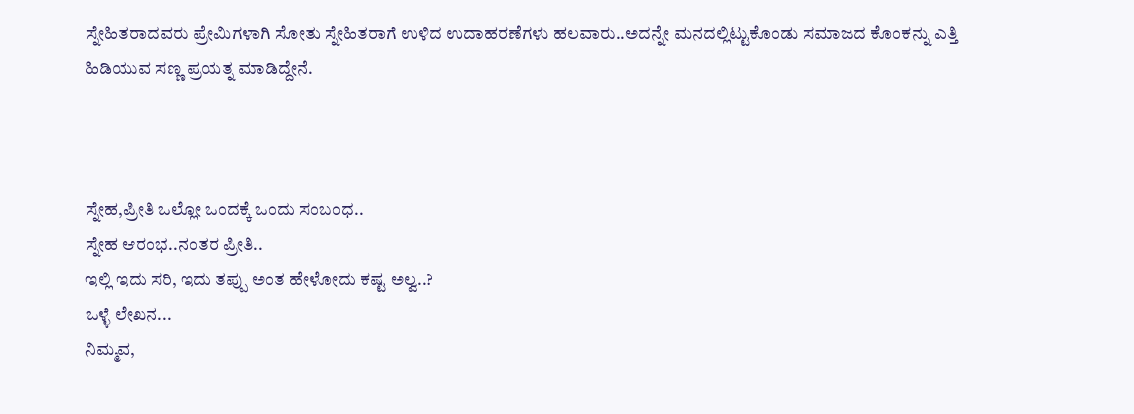ಸ್ನೇಹಿತರಾದವರು ಪ್ರೇಮಿಗಳಾಗಿ ಸೋತು ಸ್ನೇಹಿತರಾಗೆ ಉಳಿದ ಉದಾಹರಣೆಗಳು ಹಲವಾರು..ಅದನ್ನೇ ಮನದಲ್ಲಿಟ್ಟುಕೊಂಡು ಸಮಾಜದ ಕೊಂಕನ್ನು ಎತ್ತಿ ಹಿಡಿಯುವ ಸಣ್ಣ ಪ್ರಯತ್ನ ಮಾಡಿದ್ದೇನೆ.



ಸ್ನೇಹ,ಪ್ರೀತಿ ಒಲ್ಲೋ ಒಂದಕ್ಕೆ ಒಂದು ಸಂಬಂಧ..
ಸ್ನೇಹ ಆರಂಭ..ನಂತರ ಪ್ರೀತಿ..
ಇಲ್ಲಿ ಇದು ಸರಿ, ಇದು ತಪ್ಪು ಅಂತ ಹೇಳೋದು ಕಷ್ಟ ಅಲ್ವ..?
ಒಳ್ಳೆ ಲೇಖನ...
ನಿಮ್ಮವ,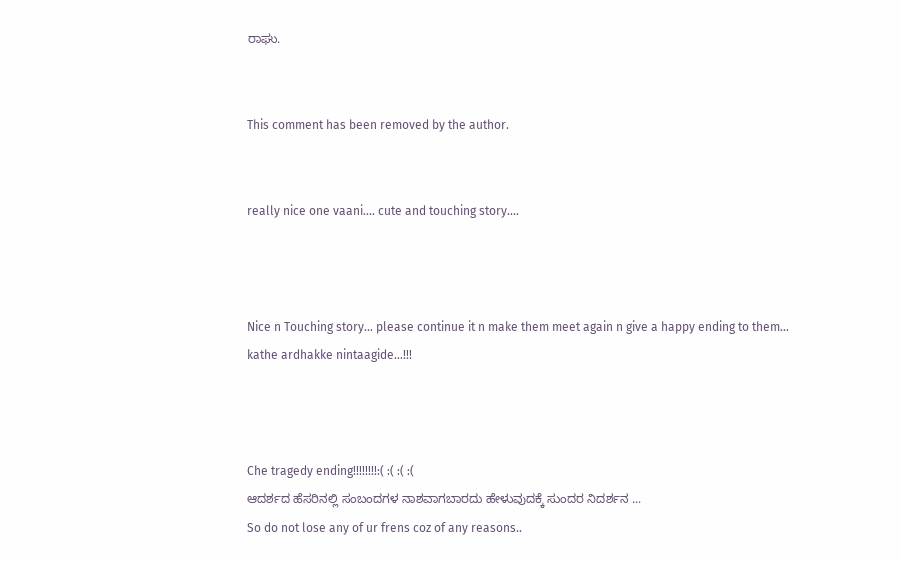ರಾಘು.


This comment has been removed by the author.


really nice one vaani.... cute and touching story....



Nice n Touching story... please continue it n make them meet again n give a happy ending to them... kathe ardhakke nintaagide...!!!



Che tragedy ending!!!!!!!!:( :( :( :(
ಆದರ್ಶದ ಹೆಸರಿನಲ್ಲಿ ಸಂಬಂದಗಳ ನಾಶವಾಗಬಾರದು ಹೇಳುವುದಕ್ಕೆ ಸುಂದರ ನಿದರ್ಶನ ...
So do not lose any of ur frens coz of any reasons..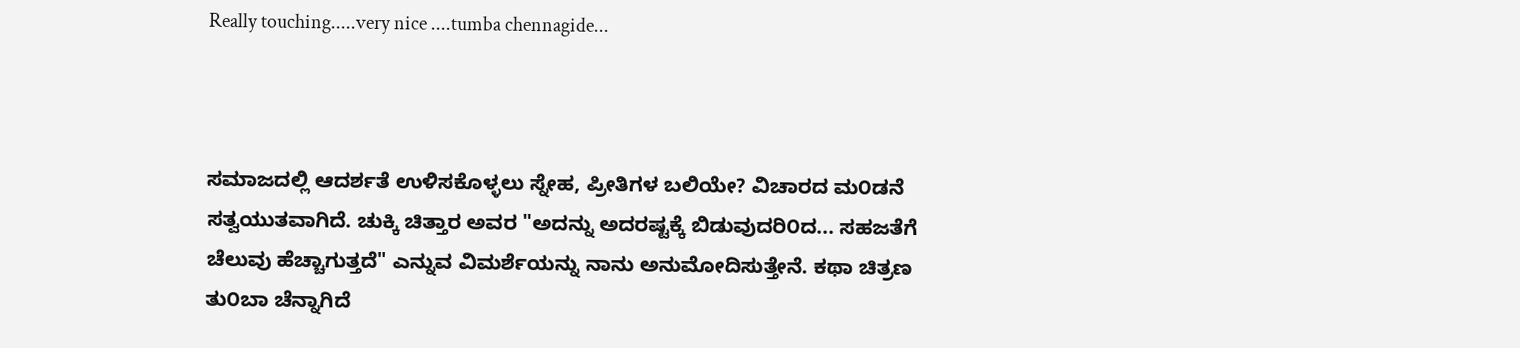Really touching.....very nice ....tumba chennagide...



ಸಮಾಜದಲ್ಲಿ ಆದರ್ಶತೆ ಉಳಿಸಕೊಳ್ಳಲು ಸ್ನೇಹ, ಪ್ರೀತಿಗಳ ಬಲಿಯೇ? ವಿಚಾರದ ಮ೦ಡನೆ ಸತ್ವಯುತವಾಗಿದೆ. ಚುಕ್ಕಿ ಚಿತ್ತಾರ ಅವರ "ಅದನ್ನು ಅದರಷ್ಟಕ್ಕೆ ಬಿಡುವುದರಿ೦ದ... ಸಹಜತೆಗೆ ಚೆಲುವು ಹೆಚ್ಚಾಗುತ್ತದೆ" ಎನ್ನುವ ವಿಮರ್ಶೆಯನ್ನು ನಾನು ಅನುಮೋದಿಸುತ್ತೇನೆ. ಕಥಾ ಚಿತ್ರಣ ತು೦ಬಾ ಚೆನ್ನಾಗಿದೆ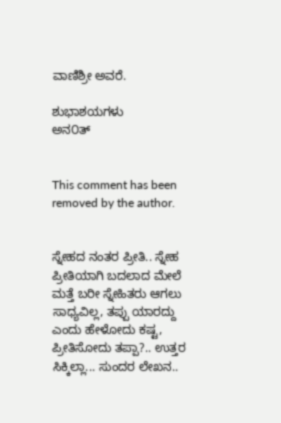ವಾಣಿಶ್ರೀ ಅವರೆ.

ಶುಭಾಶಯಗಳು
ಅನ೦ತ್


This comment has been removed by the author.


ಸ್ನೇಹದ ನಂತರ ಪ್ರೀತಿ.. ಸ್ನೇಹ ಪ್ರೀತಿಯಾಗಿ ಬದಲಾದ ಮೇಲೆ ಮತ್ತೆ ಬರೀ ಸ್ನೇಹಿತರು ಆಗಲು ಸಾಧ್ಯವಿಲ್ಲ, ತಪ್ಪು ಯಾರದ್ದು ಎಂದು ಹೇಳೋದು ಕಷ್ಟ, ಪ್ರೀತಿಸೋದು ತಪ್ಪಾ?.. ಉತ್ತರ ಸಿಕ್ಕಿಲ್ಲಾ... ಸುಂದರ ಲೇಖನ..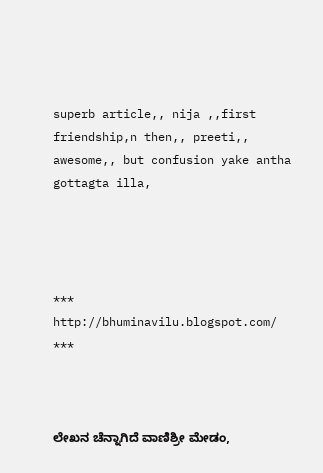superb article,, nija ,,first friendship,n then,, preeti,, awesome,, but confusion yake antha gottagta illa,




***
http://bhuminavilu.blogspot.com/
***



ಲೇಖನ ಚೆನ್ನಾಗಿದೆ ವಾಣಿಶ್ರೀ ಮೇಡಂ,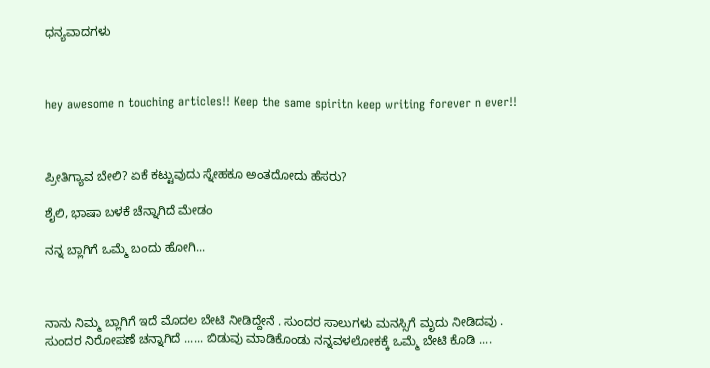ಧನ್ಯವಾದಗಳು



hey awesome n touching articles!! Keep the same spiritn keep writing forever n ever!!



ಪ್ರೀತಿಗ್ಯಾವ ಬೇಲಿ? ಏಕೆ ಕಟ್ಟುವುದು ಸ್ನೇಹಕೂ ಅಂತದೋದು ಹೆಸರು?

ಶೈಲಿ, ಭಾಷಾ ಬಳಕೆ ಚೆನ್ನಾಗಿದೆ ಮೇಡಂ

ನನ್ನ ಬ್ಲಾಗಿಗೆ ಒಮ್ಮೆ ಬಂದು ಹೋಗಿ...



ನಾನು ನಿಮ್ಮ ಬ್ಲಾಗಿಗೆ ಇದೆ ಮೊದಲ ಬೇಟಿ ನೀಡಿದ್ದೇನೆ . ಸುಂದರ ಸಾಲುಗಳು ಮನಸ್ಸಿಗೆ ಮೃದು ನೀಡಿದವು . ಸುಂದರ ನಿರೋಪಣೆ ಚನ್ನಾಗಿದೆ ...... ಬಿಡುವು ಮಾಡಿಕೊಂಡು ನನ್ನವಳಲೋಕಕ್ಕೆ ಒಮ್ಮೆ ಬೇಟಿ ಕೊಡಿ ....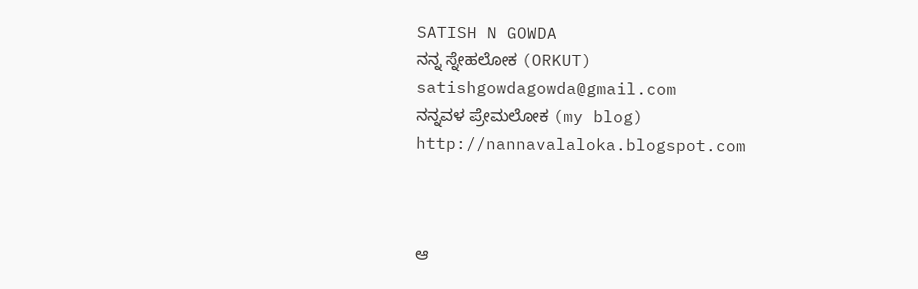SATISH N GOWDA
ನನ್ನ ಸ್ನೇಹಲೋಕ (ORKUT)
satishgowdagowda@gmail.com
ನನ್ನವಳ ಪ್ರೇಮಲೋಕ (my blog)
http://nannavalaloka.blogspot.com



ಆ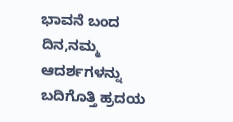ಭಾವನೆ ಬಂದ ದಿನ,ನಮ್ಮ ಆದರ್ಶಗಳನ್ನು ಬದಿಗೊತ್ತಿ ಹ್ರದಯ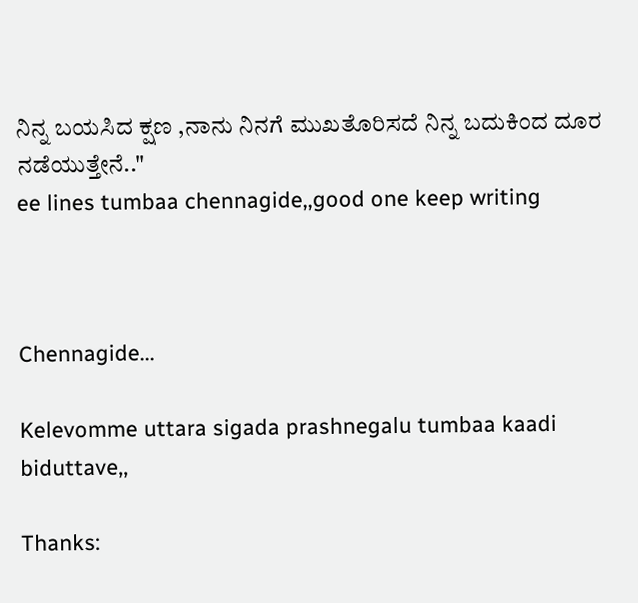ನಿನ್ನ ಬಯಸಿದ ಕ್ಷಣ ,ನಾನು ನಿನಗೆ ಮುಖತೊರಿಸದೆ ನಿನ್ನ ಬದುಕಿಂದ ದೂರ ನಡೆಯುತ್ತೇನೆ.."
ee lines tumbaa chennagide,,good one keep writing



Chennagide...

Kelevomme uttara sigada prashnegalu tumbaa kaadi biduttave,,

Thanks: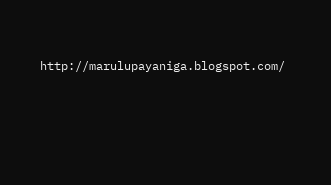http://marulupayaniga.blogspot.com/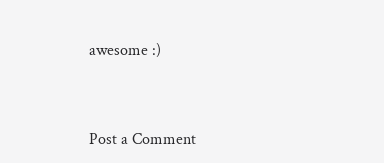awesome :)



Post a Comment